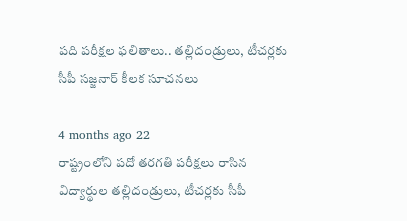పది పరీక్షల ఫలితాలు.. తల్లిదండ్రులు, టీచర్లకు సీపీ సజ్జనార్ కీలక సూచనలు

4 months ago 22
రాష్ట్రంలోని పదో తరగతి పరీక్షలు రాసిన విద్యార్థుల తల్లిదండ్రులు, టీచర్లకు సీపీ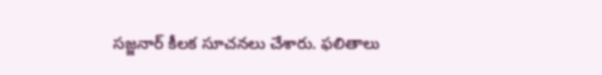సజ్జనార్ కీలక సూచనలు చేశారు. ఫలితాలు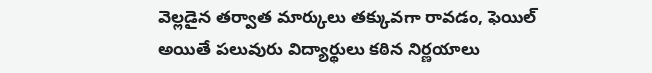వెల్లడైన తర్వాత మార్కులు తక్కువగా రావడం, ఫెయిల్ అయితే పలువురు విద్యార్థులు కఠిన నిర్ణయాలు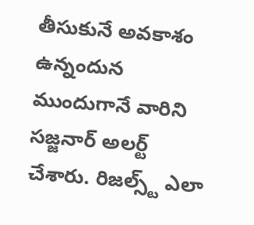తీసుకునే అవకాశం ఉన్నందున ముందుగానే వారిని సజ్జనార్ అలర్ట్ చేశారు. రిజల్స్ట్ ఎలా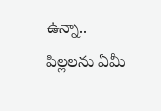ఉన్నా.. పిల్లలను ఏమీ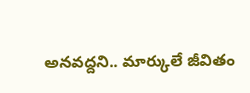అనవద్దని.. మార్కులే జీవితం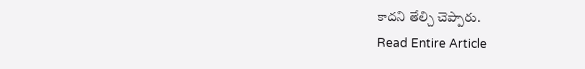కాదని తేల్చి చెప్పారు.
Read Entire Article